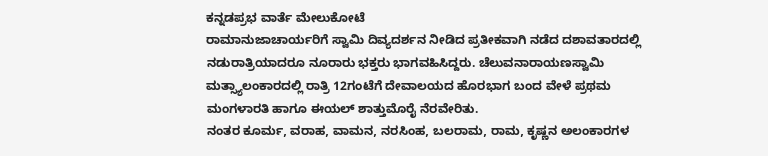ಕನ್ನಡಪ್ರಭ ವಾರ್ತೆ ಮೇಲುಕೋಟೆ
ರಾಮಾನುಜಾಚಾರ್ಯರಿಗೆ ಸ್ವಾಮಿ ದಿವ್ಯದರ್ಶನ ನೀಡಿದ ಪ್ರತೀಕವಾಗಿ ನಡೆದ ದಶಾವತಾರದಲ್ಲಿ ನಡುರಾತ್ರಿಯಾದರೂ ನೂರಾರು ಭಕ್ತರು ಭಾಗವಹಿಸಿದ್ದರು. ಚೆಲುವನಾರಾಯಣಸ್ವಾಮಿ ಮತ್ಸ್ಯಾಲಂಕಾರದಲ್ಲಿ ರಾತ್ರಿ 12ಗಂಟೆಗೆ ದೇವಾಲಯದ ಹೊರಭಾಗ ಬಂದ ವೇಳೆ ಪ್ರಥಮ ಮಂಗಳಾರತಿ ಹಾಗೂ ಈಯಲ್ ಶಾತ್ತುಮೊರೈ ನೆರವೇರಿತು.
ನಂತರ ಕೂರ್ಮ, ವರಾಹ, ವಾಮನ, ನರಸಿಂಹ, ಬಲರಾಮ, ರಾಮ, ಕೃಷ್ಣನ ಅಲಂಕಾರಗಳ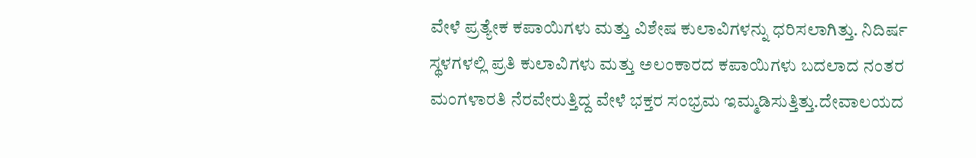ವೇಳೆ ಪ್ರತ್ಯೇಕ ಕಪಾಯಿಗಳು ಮತ್ತು ವಿಶೇಷ ಕುಲಾವಿಗಳನ್ನು ಧರಿಸಲಾಗಿತ್ತು. ನಿದಿರ್ಷ ಸ್ಥಳಗಳಲ್ಲಿ ಪ್ರತಿ ಕುಲಾವಿಗಳು ಮತ್ತು ಅಲಂಕಾರದ ಕಪಾಯಿಗಳು ಬದಲಾದ ನಂತರ ಮಂಗಳಾರತಿ ನೆರವೇರುತ್ತಿದ್ದ ವೇಳೆ ಭಕ್ತರ ಸಂಭ್ರಮ ಇಮ್ಮಡಿಸುತ್ತಿತ್ತು.ದೇವಾಲಯದ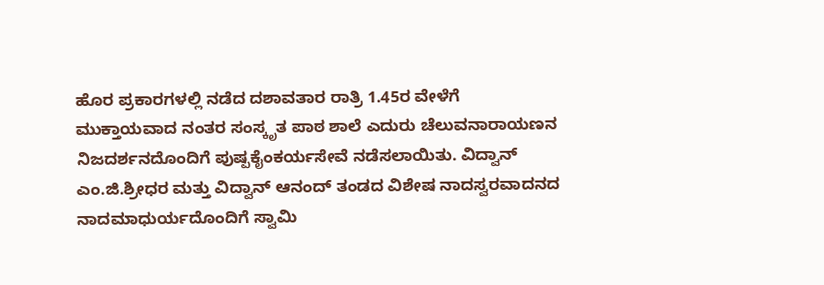ಹೊರ ಪ್ರಕಾರಗಳಲ್ಲಿ ನಡೆದ ದಶಾವತಾರ ರಾತ್ರಿ 1.45ರ ವೇಳೆಗೆ ಮುಕ್ತಾಯವಾದ ನಂತರ ಸಂಸ್ಕೃತ ಪಾಠ ಶಾಲೆ ಎದುರು ಚೆಲುವನಾರಾಯಣನ ನಿಜದರ್ಶನದೊಂದಿಗೆ ಪುಷ್ಪಕೈಂಕರ್ಯಸೇವೆ ನಡೆಸಲಾಯಿತು. ವಿದ್ವಾನ್ ಎಂ.ಜಿ.ಶ್ರೀಧರ ಮತ್ತು ವಿದ್ವಾನ್ ಆನಂದ್ ತಂಡದ ವಿಶೇಷ ನಾದಸ್ವರವಾದನದ ನಾದಮಾಧುರ್ಯದೊಂದಿಗೆ ಸ್ವಾಮಿ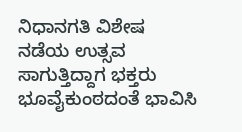ನಿಧಾನಗತಿ ವಿಶೇಷ ನಡೆಯ ಉತ್ಸವ ಸಾಗುತ್ತಿದ್ದಾಗ ಭಕ್ತರು ಭೂವೈಕುಂಠದಂತೆ ಭಾವಿಸಿ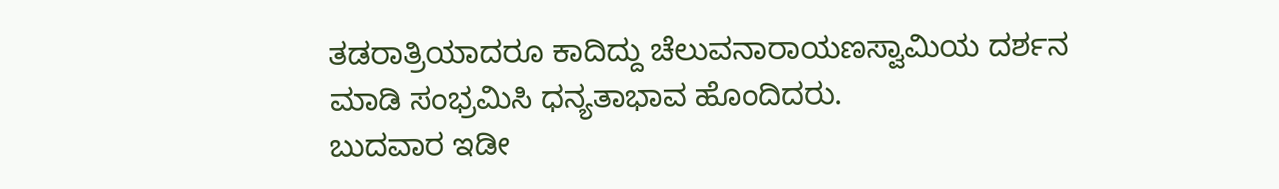ತಡರಾತ್ರಿಯಾದರೂ ಕಾದಿದ್ದು ಚೆಲುವನಾರಾಯಣಸ್ವಾಮಿಯ ದರ್ಶನ ಮಾಡಿ ಸಂಭ್ರಮಿಸಿ ಧನ್ಯತಾಭಾವ ಹೊಂದಿದರು.
ಬುದವಾರ ಇಡೀ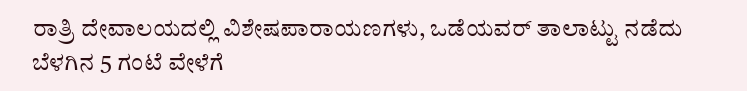ರಾತ್ರಿ ದೇವಾಲಯದಲ್ಲಿ ವಿಶೇಷಪಾರಾಯಣಗಳು, ಒಡೆಯವರ್ ತಾಲಾಟ್ಟು ನಡೆದು ಬೆಳಗಿನ 5 ಗಂಟೆ ವೇಳೆಗೆ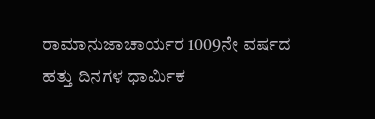ರಾಮಾನುಜಾಚಾರ್ಯರ 1009ನೇ ವರ್ಷದ ಹತ್ತು ದಿನಗಳ ಧಾರ್ಮಿಕ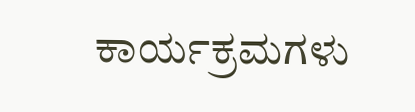ಕಾರ್ಯಕ್ರಮಗಳು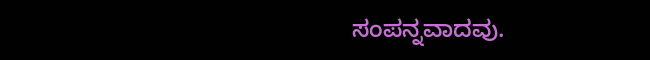ಸಂಪನ್ನವಾದವು.